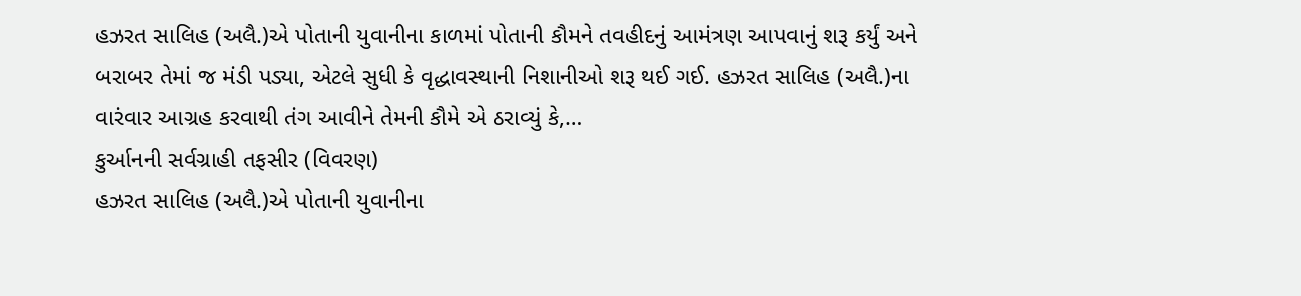હઝરત સાલિહ (અલૈ.)એ પોતાની યુવાનીના કાળમાં પોતાની કૌમને તવહીદનું આમંત્રણ આપવાનું શરૂ કર્યું અને બરાબર તેમાં જ મંડી પડ્યા, એટલે સુધી કે વૃદ્ધાવસ્થાની નિશાનીઓ શરૂ થઈ ગઈ. હઝરત સાલિહ (અલૈ.)ના વારંવાર આગ્રહ કરવાથી તંગ આવીને તેમની કૌમે એ ઠરાવ્યું કે,…
કુર્આનની સર્વગ્રાહી તફસીર (વિવરણ)
હઝરત સાલિહ (અલૈ.)એ પોતાની યુવાનીના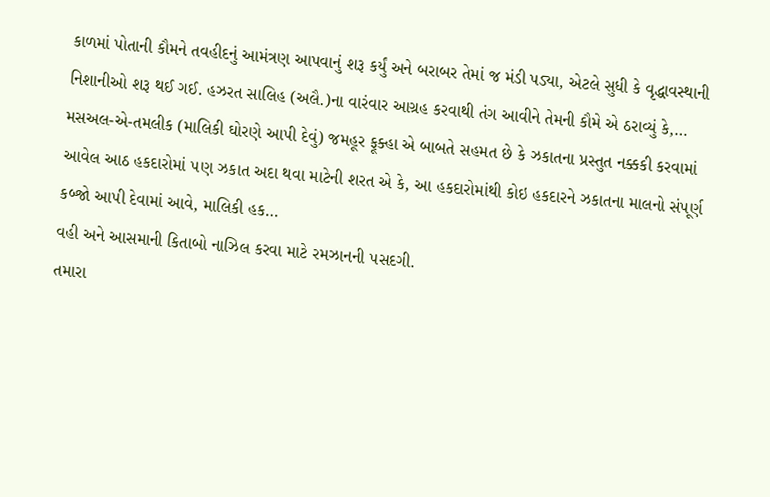કાળમાં પોતાની કૌમને તવહીદનું આમંત્રણ આપવાનું શરૂ કર્યું અને બરાબર તેમાં જ મંડી પડ્યા, એટલે સુધી કે વૃદ્ધાવસ્થાની નિશાનીઓ શરૂ થઈ ગઈ. હઝરત સાલિહ (અલૈ.)ના વારંવાર આગ્રહ કરવાથી તંગ આવીને તેમની કૌમે એ ઠરાવ્યું કે,…
મસઅલ-એ-તમલીક (માલિકી ઘોરણે આ૫ી દેવું) જમહૂર ફૂક્હા એ બાબતે સહમત છે કે ઝકાતના પ્રસ્તુત નક્કકી કરવામાં આવેલ આઠ હકદારોમાં ૫ણ ઝકાત અદા થવા માટેની શરત એ કે, આ હકદારોમાંથી કોઇ હકદારને ઝકાતના માલનો સં૫ૂર્ણ કબ્જો આ૫ી દેવામાં આવે, માલિકી હક…
વહી અને આસમાની કિતાબો નાઝિલ કરવા માટે રમઝાનની ૫સદગી.
તમારા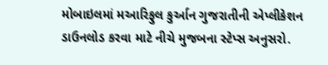મોબાઇલમાં મઆરિફુલ કુર્આન ગુજરાતીની એપ્લીકેશન ડાઉનલોડ કરવા માટે નીચે મુજબના સ્ટેપ્સ અનુસરો.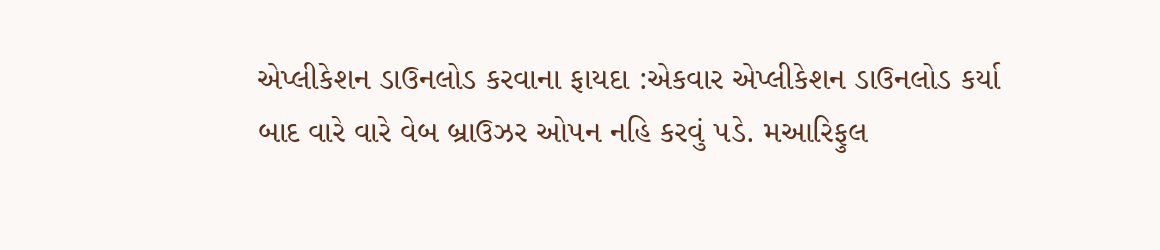એપ્લીકેશન ડાઉનલોડ કરવાના ફાયદા :એકવાર એપ્લીકેશન ડાઉનલોડ કર્યા બાદ વારે વારે વેબ બ્રાઉઝર ઓ૫ન નહિ કરવું ૫ડે. મઆરિફુલ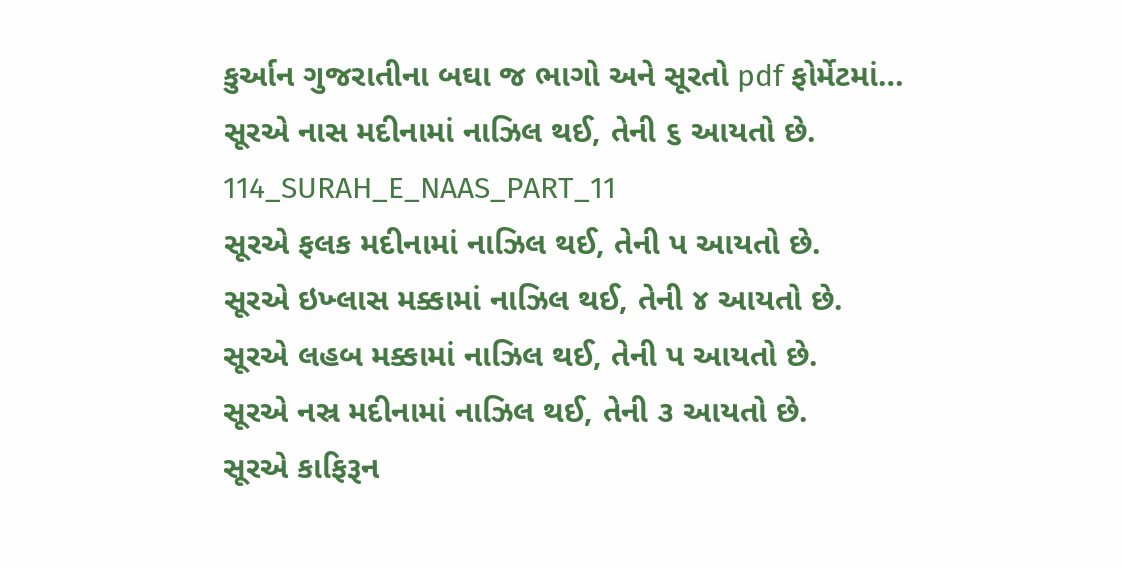કુર્આન ગુજરાતીના બઘા જ ભાગો અને સૂરતો pdf ફોર્મેટમાં…
સૂરએ નાસ મદીનામાં નાઝિલ થઈ, તેની ૬ આયતો છે. 114_SURAH_E_NAAS_PART_11
સૂરએ ફલક મદીનામાં નાઝિલ થઈ, તેની પ આયતો છે.
સૂરએ ઇખ્લાસ મક્કામાં નાઝિલ થઈ, તેની ૪ આયતો છે.
સૂરએ લહબ મક્કામાં નાઝિલ થઈ, તેની પ આયતો છે.
સૂરએ નસ્ર મદીનામાં નાઝિલ થઈ, તેની ૩ આયતો છે.
સૂરએ કાફિરૂન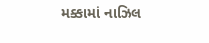મક્કામાં નાઝિલ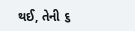થઈ, તેની ૬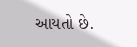આયતો છે.